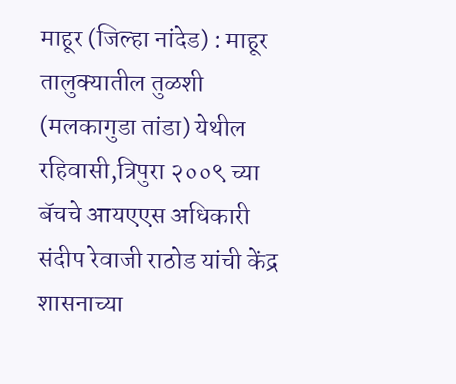माहूर (जिल्हा नांदेड) : माहूर तालुक्यातील तुळशी (मलकागुडा तांडा) येथील रहिवासी,त्रिपुरा २००९ च्या बॅचचे आयएएस अधिकारी संदीप रेवाजी राठोड यांची केंद्र शासनाच्या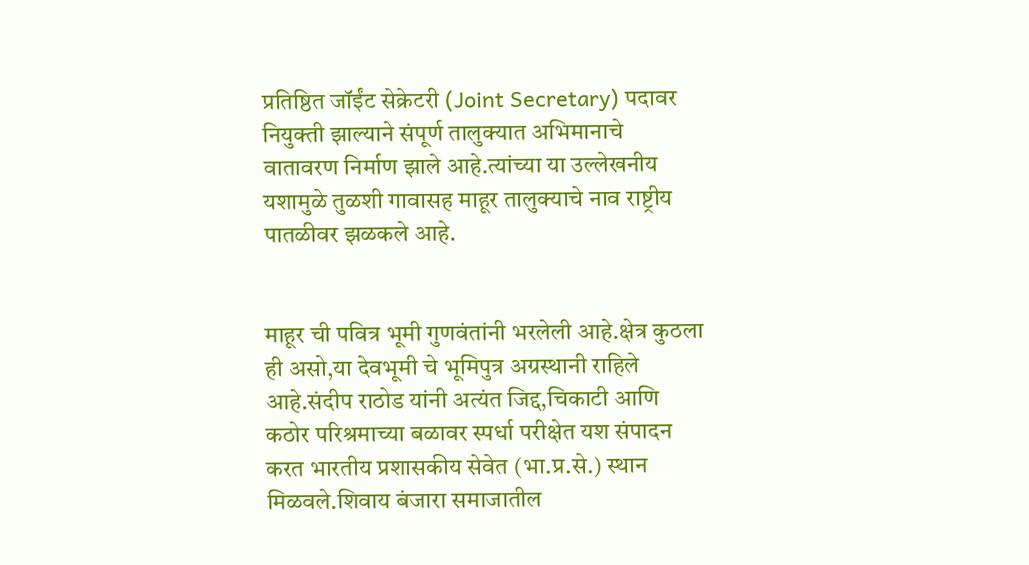प्रतिष्ठित जॉईंट सेक्रेटरी (Joint Secretary) पदावर नियुक्ती झाल्याने संपूर्ण तालुक्यात अभिमानाचे वातावरण निर्माण झाले आहे.त्यांच्या या उल्लेखनीय यशामुळे तुळशी गावासह माहूर तालुक्याचे नाव राष्ट्रीय पातळीवर झळकले आहे.


माहूर ची पवित्र भूमी गुणवंतांनी भरलेली आहे.क्षेत्र कुठला ही असो,या देवभूमी चे भूमिपुत्र अग्रस्थानी राहिले आहे.संदीप राठोड यांनी अत्यंत जिद्द,चिकाटी आणि कठोर परिश्रमाच्या बळावर स्पर्धा परीक्षेत यश संपादन करत भारतीय प्रशासकीय सेवेत (भा.प्र.से.) स्थान मिळवले.शिवाय बंजारा समाजातील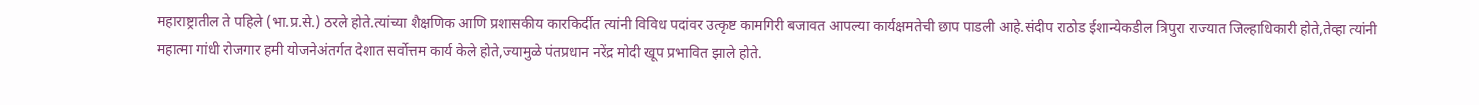महाराष्ट्रातील ते पहिले (भा.प्र.से.) ठरले होते.त्यांच्या शैक्षणिक आणि प्रशासकीय कारकिर्दीत त्यांनी विविध पदांवर उत्कृष्ट कामगिरी बजावत आपल्या कार्यक्षमतेची छाप पाडली आहे.संदीप राठोड ईशान्येकडील त्रिपुरा राज्यात जिल्हाधिकारी होते,तेव्हा त्यांनी महात्मा गांधी रोजगार हमी योजनेअंतर्गत देशात सर्वोत्तम कार्य केले होते,ज्यामुळे पंतप्रधान नरेंद्र मोदी खूप प्रभावित झाले होते.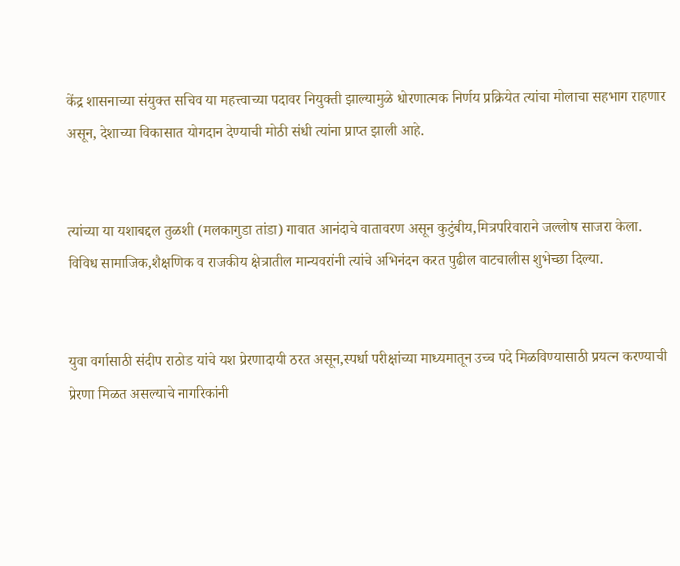केंद्र शासनाच्या संयुक्त सचिव या महत्त्वाच्या पदावर नियुक्ती झाल्यामुळे धोरणात्मक निर्णय प्रक्रियेत त्यांचा मोलाचा सहभाग राहणार असून, देशाच्या विकासात योगदान देण्याची मोठी संधी त्यांना प्राप्त झाली आहे.


त्यांच्या या यशाबद्दल तुळशी (मलकागुडा तांडा) गावात आनंदाचे वातावरण असून कुटुंबीय,मित्रपरिवाराने जल्लोष साजरा केला. विविध सामाजिक,शैक्षणिक व राजकीय क्षेत्रातील मान्यवरांनी त्यांचे अभिनंदन करत पुढील वाटचालीस शुभेच्छा दिल्या.


युवा वर्गासाठी संदीप राठोड यांचे यश प्रेरणादायी ठरत असून,स्पर्धा परीक्षांच्या माध्यमातून उच्च पदे मिळविण्यासाठी प्रयत्न करण्याची प्रेरणा मिळत असल्याचे नागरिकांनी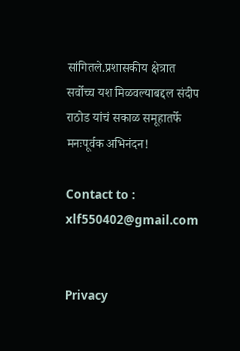सांगितले.प्रशासकीय क्षेत्रात सर्वोच्च यश मिळवल्याबद्दल संदीप राठोड यांचं सकाळ समूहातर्फे मनःपूर्वक अभिनंदन!

Contact to : xlf550402@gmail.com


Privacy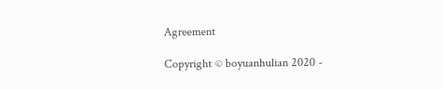Agreement

Copyright © boyuanhulian 2020 -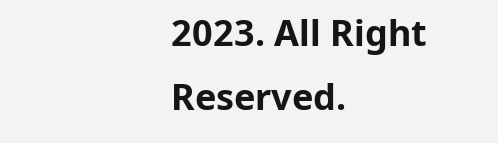2023. All Right Reserved.